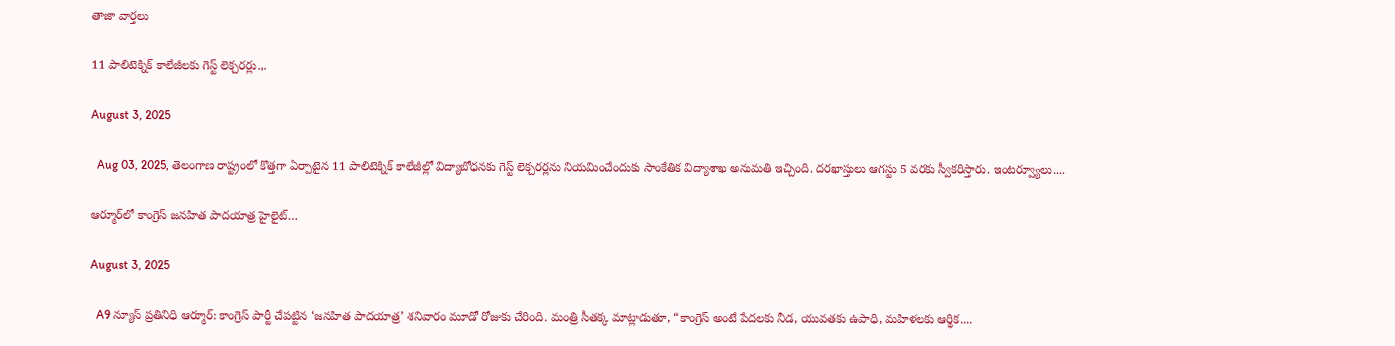తాజా వార్తలు

11 పాలిటెక్నిక్‌ కాలేజీలకు గెస్ట్‌ లెక్చరర్లు.,.

August 3, 2025

  Aug 03, 2025, తెలంగాణ రాష్ట్రంలో కొత్తగా ఏర్పాటైన 11 పాలిటెక్నిక్‌ కాలేజీల్లో విద్యాబోధనకు గెస్ట్‌ లెక్చరర్లను నియమించేందుకు సాంకేతిక విద్యాశాఖ అనుమతి ఇచ్చింది. దరఖాస్తులు ఆగస్టు 5 వరకు స్వీకరిస్తారు. ఇంటర్వ్యూలు....

ఆర్మూర్‌లో కాంగ్రెస్ జనహిత పాదయాత్ర హైలైట్…

August 3, 2025

  A9 న్యూస్ ప్రతినిధి ఆర్మూర్: కాంగ్రెస్ పార్టీ చేపట్టిన ‘జనహిత పాదయాత్ర’ శనివారం మూడో రోజుకు చేరింది. మంత్రి సీతక్క మాట్లాడుతూ, “కాంగ్రెస్ అంటే పేదలకు నీడ, యువతకు ఉపాధి, మహిళలకు ఆర్థిక....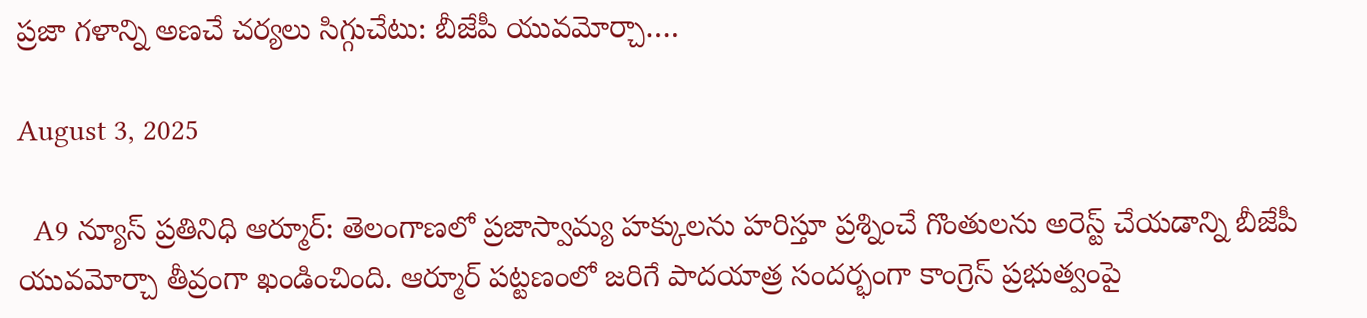ప్రజా గళాన్ని అణచే చర్యలు సిగ్గుచేటు: బీజేపీ యువమోర్చా….

August 3, 2025

  A9 న్యూస్ ప్రతినిధి ఆర్మూర్: తెలంగాణలో ప్రజాస్వామ్య హక్కులను హరిస్తూ ప్రశ్నించే గొంతులను అరెస్ట్ చేయడాన్ని బీజేపీ యువమోర్చా తీవ్రంగా ఖండించింది. ఆర్మూర్ పట్టణంలో జరిగే పాదయాత్ర సందర్భంగా కాంగ్రెస్ ప్రభుత్వంపై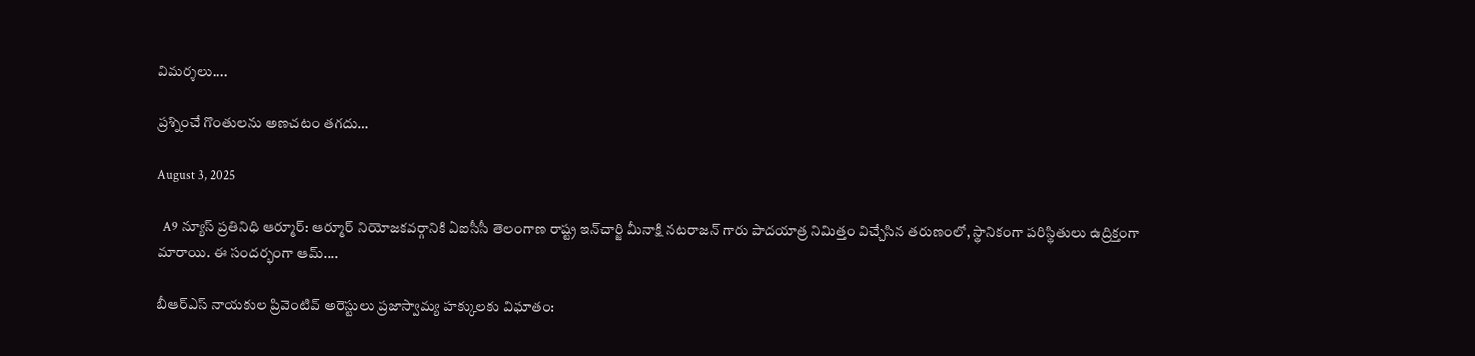విమర్శలు....

ప్రశ్నించే గొంతులను అణచటం తగదు…

August 3, 2025

  A9 న్యూస్ ప్రతినిధి ఆర్మూర్: ఆర్మూర్ నియోజకవర్గానికి ఏఐసీసీ తెలంగాణ రాష్ట్ర ఇన్‌చార్జి మీనాక్షి నటరాజన్ గారు పాదయాత్ర నిమిత్తం విచ్చేసిన తరుణంలో, స్థానికంగా పరిస్థితులు ఉద్రిక్తంగా మారాయి. ఈ సందర్భంగా ఆమ్....

బీఆర్‌ఎస్ నాయకుల ప్రివెంటివ్ అరెస్టులు ప్రజాస్వామ్య హక్కులకు విఘాతం: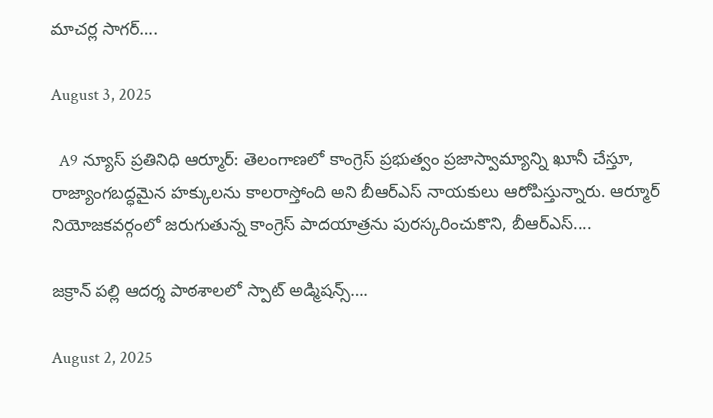మాచర్ల సాగర్….

August 3, 2025

  A9 న్యూస్ ప్రతినిధి ఆర్మూర్: తెలంగాణలో కాంగ్రెస్ ప్రభుత్వం ప్రజాస్వామ్యాన్ని ఖూనీ చేస్తూ, రాజ్యాంగబద్ధమైన హక్కులను కాలరాస్తోంది అని బీఆర్‌ఎస్ నాయకులు ఆరోపిస్తున్నారు. ఆర్మూర్ నియోజకవర్గంలో జరుగుతున్న కాంగ్రెస్ పాదయాత్రను పురస్కరించుకొని, బీఆర్‌ఎస్....

జక్రాన్ పల్లి ఆదర్శ పాఠశాలలో స్పాట్ అడ్మిషన్స్….

August 2, 2025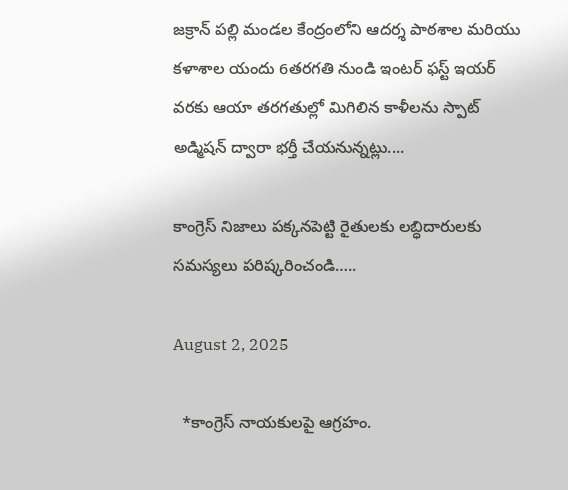జక్రాన్ పల్లి మండల కేంద్రంలోని ఆదర్శ పాఠశాల మరియు కళాశాల యందు 6తరగతి నుండి ఇంటర్ ఫస్ట్ ఇయర్ వరకు ఆయా తరగతుల్లో మిగిలిన కాళీలను స్పాట్ అడ్మిషన్ ద్వారా భర్తీ చేయనున్నట్లు....

కాంగ్రెస్ నిజాలు పక్కనపెట్టి రైతులకు లబ్ధిదారులకు సమస్యలు పరిష్కరించండి…..

August 2, 2025

  *కాంగ్రెస్ నాయకులపై ఆగ్రహం.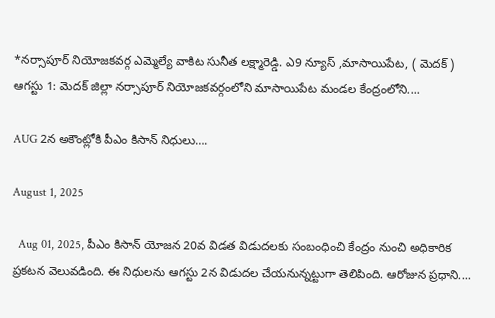*నర్సాపూర్ నియోజకవర్గ ఎమ్మెల్యే వాకిట సునీత లక్ష్మారెడ్డి. ఎ9 న్యూస్ ,మాసాయిపేట, ( మెదక్ ) ఆగస్టు 1: మెదక్ జిల్లా నర్సాపూర్ నియోజకవర్గంలోని మాసాయిపేట మండల కేంద్రంలోని....

AUG 2న అకౌంట్లోకి పీఎం కిసాన్ నిధులు….

August 1, 2025

  Aug 01, 2025, పీఎం కిసాన్ యోజన 20వ విడత విడుదలకు సంబంధించి కేంద్రం నుంచి అధికారిక ప్రకటన వెలువడింది. ఈ నిధులను ఆగస్టు 2న విడుదల చేయనున్నట్టుగా తెలిపింది. ఆరోజున ప్రధాని....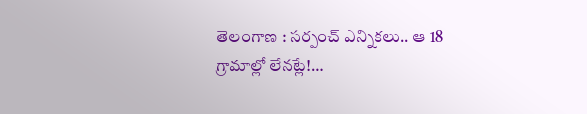తెలంగాణ : సర్పంచ్ ఎన్నికలు.. ఆ 18 గ్రామాల్లో లేనట్లే!…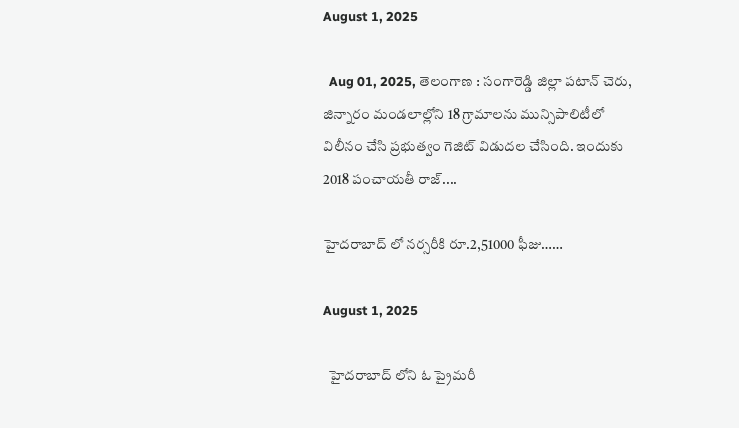August 1, 2025

  Aug 01, 2025, తెలంగాణ : సంగారెడ్డి జిల్లా పటాన్ చెరు, జిన్నారం మండలాల్లోని 18 గ్రామాలను మున్సిపాలిటీలో విలీనం చేసి ప్రభుత్వం గెజిట్ విడుదల చేసింది. ఇందుకు 2018 పంచాయతీ రాజ్....

హైదరాబాద్ లో నర్సరీకి రూ.2,51000 ఫీజు……

August 1, 2025

  హైదరాబాద్ లోని ఓ ప్రైమరీ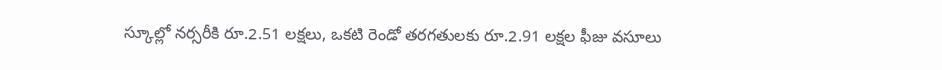స్కూల్లో నర్సరీకి రూ.2.51 లక్షలు, ఒకటి రెండో తరగతులకు రూ.2.91 లక్షల ఫీజు వసూలు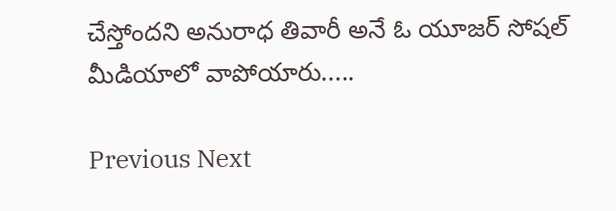చేస్తోందని అనురాధ తివారీ అనే ఓ యూజర్ సోషల్ మీడియాలో వాపోయారు.....

Previous Next